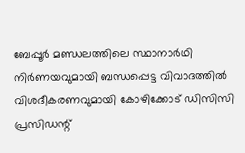ബേപ്പൂർ മണ്ഡലത്തിലെ സ്ഥാനാർഥി നിർണയവുമായി ബന്ധപ്പെട്ട വിവാദത്തിൽ വിശദീകരണവുമായി കോഴിക്കോട് ഡിസിസി പ്രസിഡന്റ്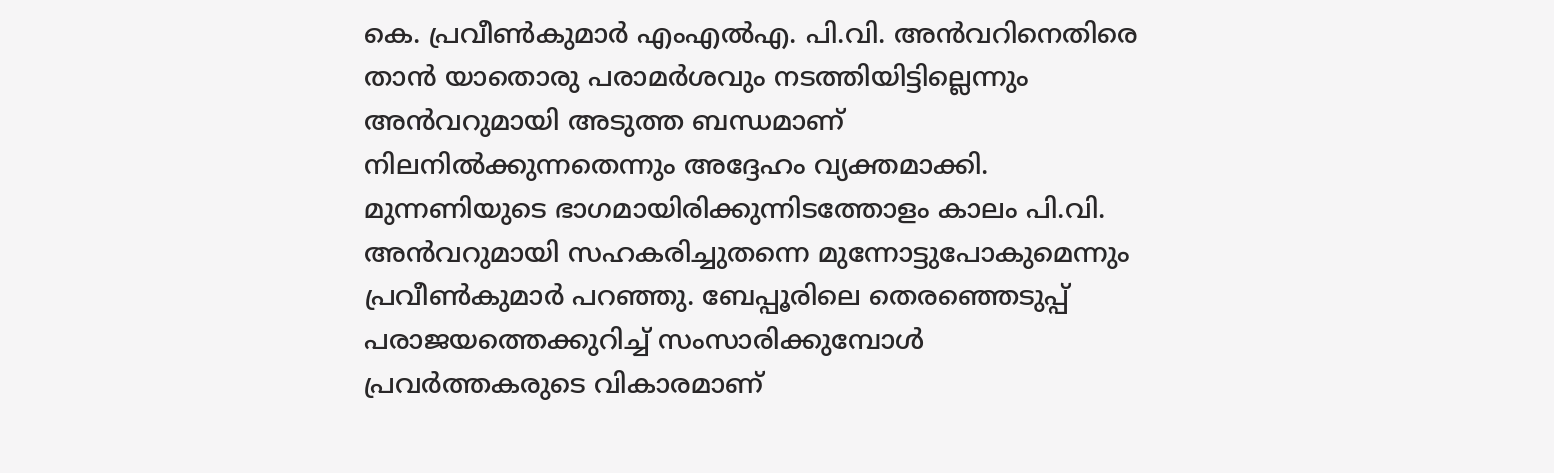കെ. പ്രവീൺകുമാർ എംഎൽഎ. പി.വി. അൻവറിനെതിരെ താൻ യാതൊരു പരാമർശവും നടത്തിയിട്ടില്ലെന്നും അൻവറുമായി അടുത്ത ബന്ധമാണ് നിലനിൽക്കുന്നതെന്നും അദ്ദേഹം വ്യക്തമാക്കി.
മുന്നണിയുടെ ഭാഗമായിരിക്കുന്നിടത്തോളം കാലം പി.വി. അൻവറുമായി സഹകരിച്ചുതന്നെ മുന്നോട്ടുപോകുമെന്നും പ്രവീൺകുമാർ പറഞ്ഞു. ബേപ്പൂരിലെ തെരഞ്ഞെടുപ്പ് പരാജയത്തെക്കുറിച്ച് സംസാരിക്കുമ്പോൾ പ്രവർത്തകരുടെ വികാരമാണ്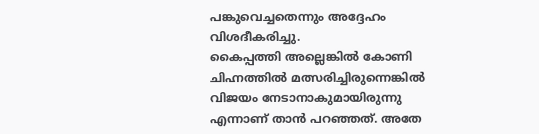പങ്കുവെച്ചതെന്നും അദ്ദേഹം വിശദീകരിച്ചു.
കൈപ്പത്തി അല്ലെങ്കിൽ കോണി ചിഹ്നത്തിൽ മത്സരിച്ചിരുന്നെങ്കിൽ വിജയം നേടാനാകുമായിരുന്നു എന്നാണ് താൻ പറഞ്ഞത്. അതേ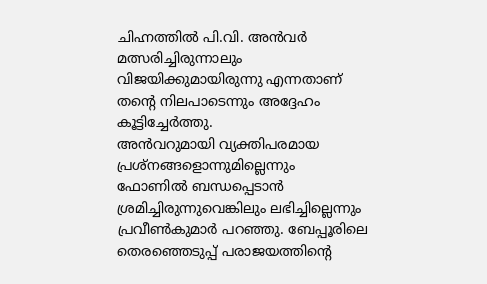ചിഹ്നത്തിൽ പി.വി. അൻവർ മത്സരിച്ചിരുന്നാലും വിജയിക്കുമായിരുന്നു എന്നതാണ് തന്റെ നിലപാടെന്നും അദ്ദേഹം കൂട്ടിച്ചേർത്തു.
അൻവറുമായി വ്യക്തിപരമായ പ്രശ്നങ്ങളൊന്നുമില്ലെന്നും ഫോണിൽ ബന്ധപ്പെടാൻ ശ്രമിച്ചിരുന്നുവെങ്കിലും ലഭിച്ചില്ലെന്നും പ്രവീൺകുമാർ പറഞ്ഞു. ബേപ്പൂരിലെ തെരഞ്ഞെടുപ്പ് പരാജയത്തിന്റെ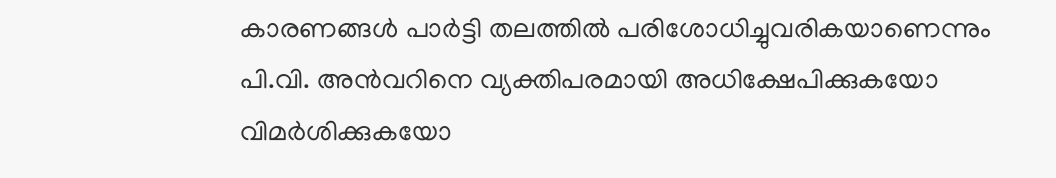കാരണങ്ങൾ പാർട്ടി തലത്തിൽ പരിശോധിച്ചുവരികയാണെന്നും പി.വി. അൻവറിനെ വ്യക്തിപരമായി അധിക്ഷേപിക്കുകയോ വിമർശിക്കുകയോ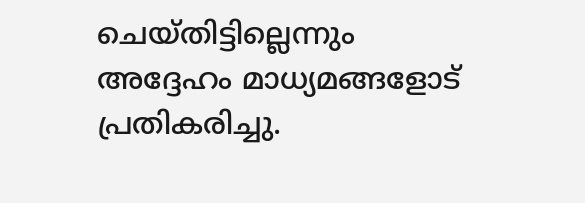ചെയ്തിട്ടില്ലെന്നും അദ്ദേഹം മാധ്യമങ്ങളോട് പ്രതികരിച്ചു.